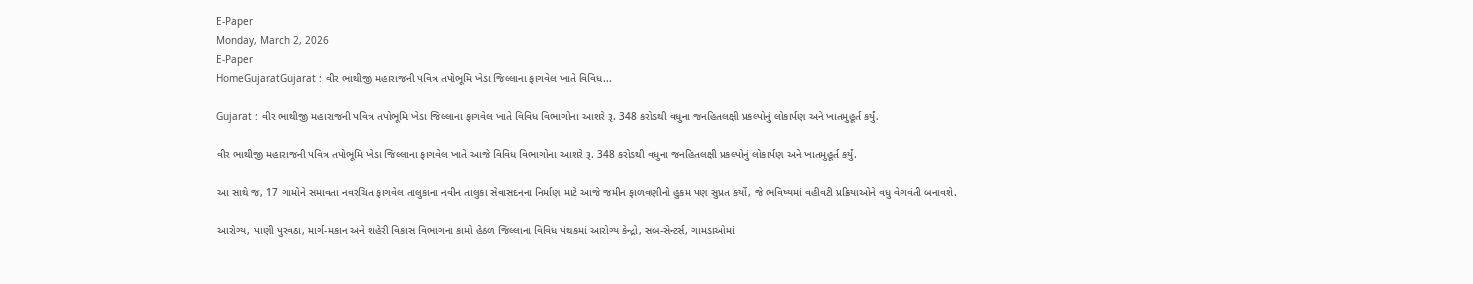E-Paper
Monday, March 2, 2026
E-Paper
HomeGujaratGujarat : વીર ભાથીજી મહારાજની પવિત્ર તપોભૂમિ ખેડા જિલ્લાના ફાગવેલ ખાતે વિવિધ...

Gujarat : વીર ભાથીજી મહારાજની પવિત્ર તપોભૂમિ ખેડા જિલ્લાના ફાગવેલ ખાતે વિવિધ વિભાગોના આશરે રૂ. 348 કરોડથી વધુના જનહિતલક્ષી પ્રકલ્પોનું લોકાર્પણ અને ખાતમુહૂર્ત કર્યું.

વીર ભાથીજી મહારાજની પવિત્ર તપોભૂમિ ખેડા જિલ્લાના ફાગવેલ ખાતે આજે વિવિધ વિભાગોના આશરે રૂ. 348 કરોડથી વધુના જનહિતલક્ષી પ્રકલ્પોનું લોકાર્પણ અને ખાતમુહૂર્ત કર્યું.

આ સાથે જ, 17 ગામોને સમાવતા નવરચિત ફાગવેલ તાલુકાના નવીન તાલુકા સેવાસદનના નિર્માણ માટે આજે જમીન ફાળવણીનો હુકમ પણ સુપ્રત કર્યો, જે ભવિષ્યમાં વહીવટી પ્રક્રિયાઓને વધુ વેગવંતી બનાવશે.

આરોગ્ય, પાણી પુરવઠા, માર્ગ-મકાન અને શહેરી વિકાસ વિભાગના કામો હેઠળ જિલ્લાના વિવિધ પંથકમાં આરોગ્ય કેન્દ્રો, સબ-સેન્ટર્સ, ગામડાઓમાં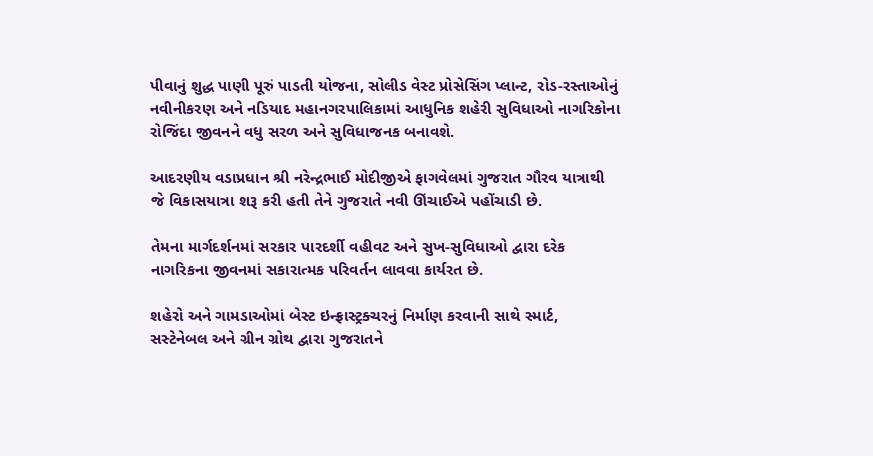પીવાનું શુદ્ધ પાણી પૂરું પાડતી યોજના, સોલીડ વેસ્ટ પ્રોસેસિંગ પ્લાન્ટ, રોડ-રસ્તાઓનું નવીનીકરણ અને નડિયાદ મહાનગરપાલિકામાં આધુનિક શહેરી સુવિધાઓ નાગરિકોના રોજિંદા જીવનને વધુ સરળ અને સુવિધાજનક બનાવશે.

આદરણીય વડાપ્રધાન શ્રી નરેન્દ્રભાઈ મોદીજીએ ફાગવેલમાં ગુજરાત ગૌરવ યાત્રાથી જે વિકાસયાત્રા શરૂ કરી હતી તેને ગુજરાતે નવી ઊંચાઈએ પહોંચાડી છે.

તેમના માર્ગદર્શનમાં સરકાર પારદર્શી વહીવટ અને સુખ-સુવિધાઓ દ્વારા દરેક નાગરિકના જીવનમાં સકારાત્મક પરિવર્તન લાવવા કાર્યરત છે.

શહેરો અને ગામડાઓમાં બેસ્ટ ઇન્ફ્રાસ્ટ્રક્ચરનું નિર્માણ કરવાની સાથે સ્માર્ટ, સસ્ટેનેબલ અને ગ્રીન ગ્રોથ દ્વારા ગુજરાતને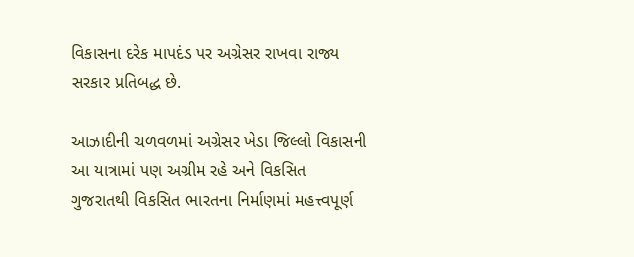વિકાસના દરેક માપદંડ પર અગ્રેસર રાખવા રાજ્ય સરકાર પ્રતિબદ્ધ છે.

આઝાદીની ચળવળમાં અગ્રેસર ખેડા જિલ્લો વિકાસની આ યાત્રામાં પણ અગ્રીમ રહે અને વિકસિત ગુજરાતથી વિકસિત ભારતના નિર્માણમાં મહત્ત્વપૂર્ણ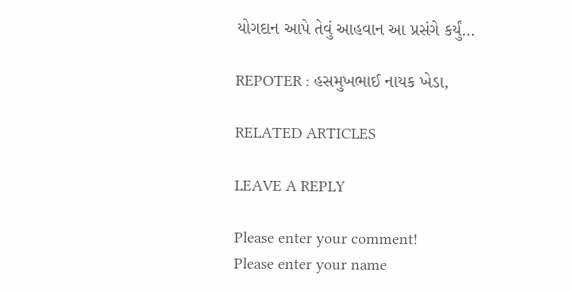યોગદાન આપે તેવું આહવાન આ પ્રસંગે કર્યું…

REPOTER : હસમુખભાઈ નાયક ખેડા,

RELATED ARTICLES

LEAVE A REPLY

Please enter your comment!
Please enter your name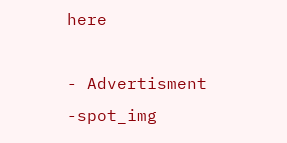here

- Advertisment -spot_img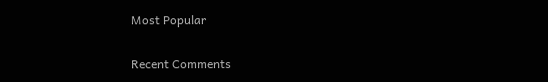Most Popular

Recent Comments